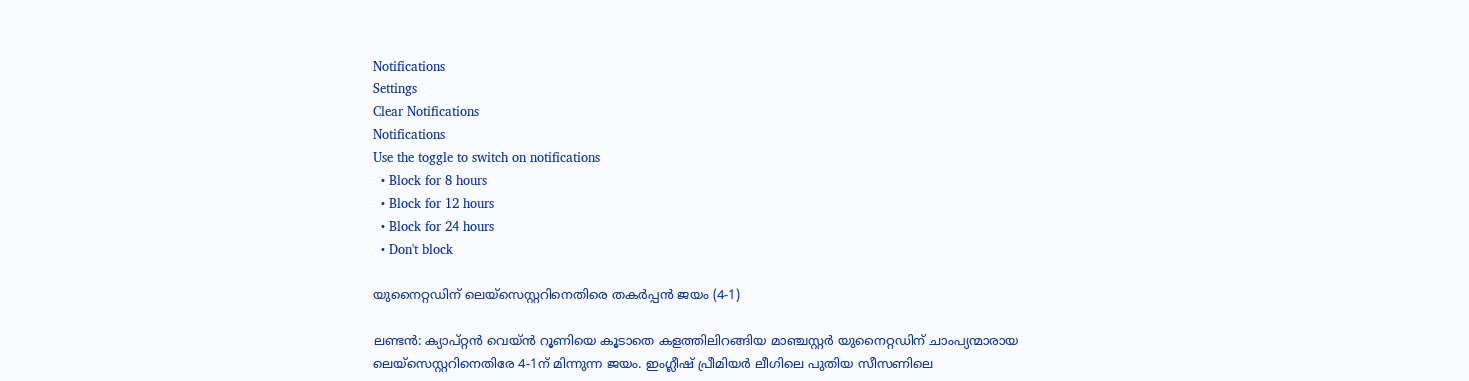Notifications
Settings
Clear Notifications
Notifications
Use the toggle to switch on notifications
  • Block for 8 hours
  • Block for 12 hours
  • Block for 24 hours
  • Don't block

യുനൈറ്റഡിന് ലെയ്സെസ്റ്ററിനെതിരെ തകര്‍പ്പന്‍ ജയം (4-1)

ലണ്ടന്‍: ക്യാപ്റ്റന്‍ വെയ്ന്‍ റൂണിയെ കൂടാതെ കളത്തിലിറങ്ങിയ മാഞ്ചസ്റ്റര്‍ യുനൈറ്റഡിന് ചാംപ്യന്മാരായ ലെയ്‌സെസ്റ്ററിനെതിരേ 4-1ന് മിന്നുന്ന ജയം. ഇംഗ്ലീഷ് പ്രീമിയര്‍ ലീഗിലെ പുതിയ സീസണിലെ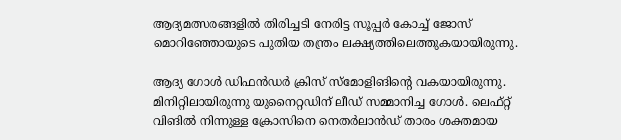ആദ്യമത്സരങ്ങളില്‍ തിരിച്ചടി നേരിട്ട സൂപ്പര്‍ കോച്ച് ജോസ് മൊറിഞ്ഞോയുടെ പുതിയ തന്ത്രം ലക്ഷ്യത്തിലെത്തുകയായിരുന്നു.

ആദ്യ ഗോള്‍ ഡിഫന്‍ഡര്‍ ക്രിസ് സ്‌മോളിങിന്റെ വകയായിരുന്നു. മിനിറ്റിലായിരുന്നു യുനൈറ്റഡിന് ലീഡ് സമ്മാനിച്ച ഗോള്‍. ലെഫ്റ്റ് വിങില്‍ നിന്നുള്ള ക്രോസിനെ നെതര്‍ലാന്‍ഡ് താരം ശക്തമായ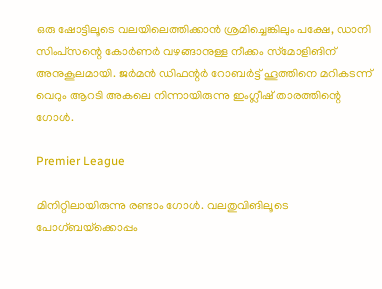ഒരു ഷോട്ടിലൂടെ വലയിലെത്തിക്കാന്‍ ശ്രമിച്ചെങ്കിലും പക്ഷേ, ഡാനി സിംപ്‌സന്റെ കോര്‍ണര്‍ വഴങ്ങാനുള്ള നീക്കം സ്‌മോളിങിന് അനുകൂലമായി. ജര്‍മന്‍ ഡിഫന്റര്‍ റോബര്‍ട്ട് ഹൂത്തിനെ മറികടന്ന് വെറും ആറടി അകലെ നിന്നായിരുന്നു ഇംഗ്ലീഷ് താരത്തിന്റെ ഗോള്‍.

Premier League

മിനിറ്റിലായിരുന്നു രണ്ടാം ഗോള്‍. വലതുവിങിലൂടെ പോഗ്ബയ്‌ക്കൊപ്പം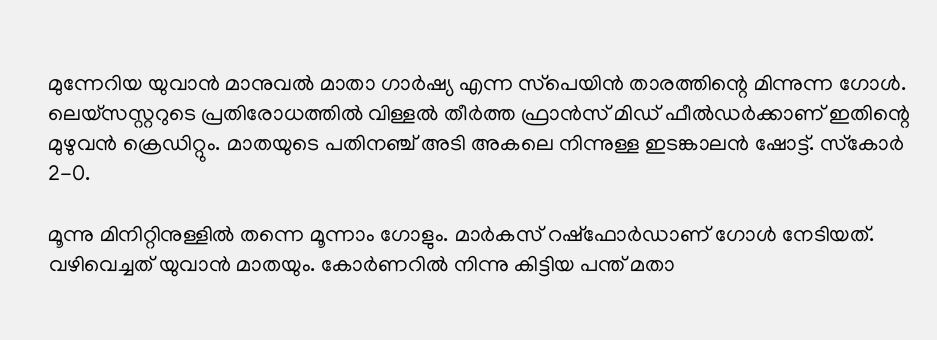മുന്നേറിയ യുവാന്‍ മാനുവല്‍ മാതാ ഗാര്‍ഷ്യ എന്ന സ്‌പെയിന്‍ താരത്തിന്റെ മിന്നുന്ന ഗോള്‍. ലെയ്‌സസ്റ്ററുടെ പ്രതിരോധത്തില്‍ വിള്ളല്‍ തീര്‍ത്ത ഫ്രാന്‍സ് മിഡ് ഫീല്‍ഡര്‍ക്കാണ് ഇതിന്റെ മുഴുവന്‍ ക്രെഡിറ്റും. മാതയുടെ പതിനഞ്ച് അടി അകലെ നിന്നുള്ള ഇടങ്കാലന്‍ ഷോട്ട്. സ്‌കോര്‍ 2-0.

മൂന്നു മിനിറ്റിനുള്ളില്‍ തന്നെ മൂന്നാം ഗോളും. മാര്‍കസ് റഷ്‌ഫോര്‍ഡാണ് ഗോള്‍ നേടിയത്. വഴിവെച്ചത് യുവാന്‍ മാതയും. കോര്‍ണറില്‍ നിന്നു കിട്ടിയ പന്ത് മതാ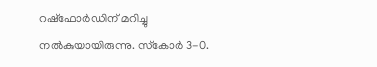റഷ്‌ഫോര്‍ഡിന് മറിച്ചു നല്‍കുയായിരുന്നു. സ്‌കോര്‍ 3-0.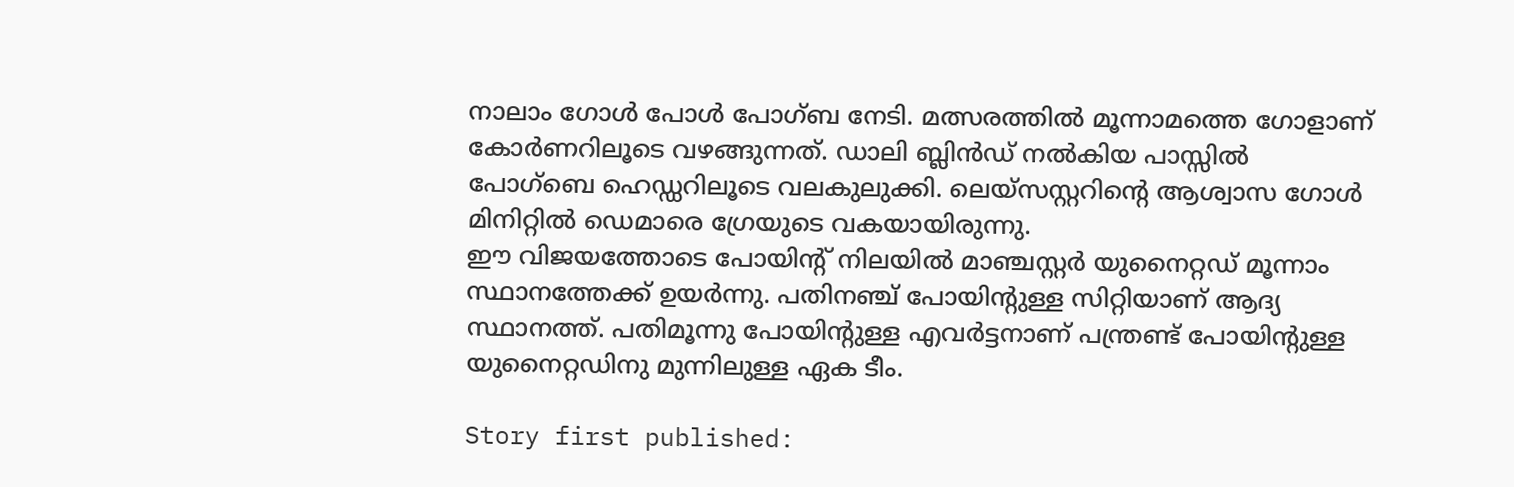നാലാം ഗോള്‍ പോള്‍ പോഗ്ബ നേടി. മത്സരത്തില്‍ മൂന്നാമത്തെ ഗോളാണ് കോര്‍ണറിലൂടെ വഴങ്ങുന്നത്. ഡാലി ബ്ലിന്‍ഡ് നല്‍കിയ പാസ്സില്‍ പോഗ്‌ബെ ഹെഡ്ഡറിലൂടെ വലകുലുക്കി. ലെയ്‌സസ്റ്ററിന്റെ ആശ്വാസ ഗോള്‍ മിനിറ്റില്‍ ഡെമാരെ ഗ്രേയുടെ വകയായിരുന്നു.
ഈ വിജയത്തോടെ പോയിന്റ് നിലയില്‍ മാഞ്ചസ്റ്റര്‍ യുനൈറ്റഡ് മൂന്നാം സ്ഥാനത്തേക്ക് ഉയര്‍ന്നു. പതിനഞ്ച് പോയിന്റുള്ള സിറ്റിയാണ് ആദ്യ സ്ഥാനത്ത്. പതിമൂന്നു പോയിന്റുള്ള എവര്‍ട്ടനാണ് പന്ത്രണ്ട് പോയിന്റുള്ള യുനൈറ്റഡിനു മുന്നിലുള്ള ഏക ടീം.

Story first published: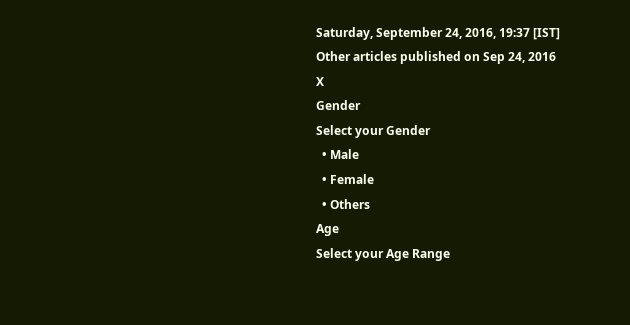Saturday, September 24, 2016, 19:37 [IST]
Other articles published on Sep 24, 2016
X
Gender
Select your Gender
  • Male
  • Female
  • Others
Age
Select your Age Range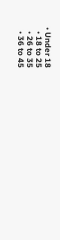• Under 18
  • 18 to 25
  • 26 to 35
  • 36 to 45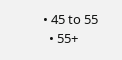• 45 to 55
  • 55+